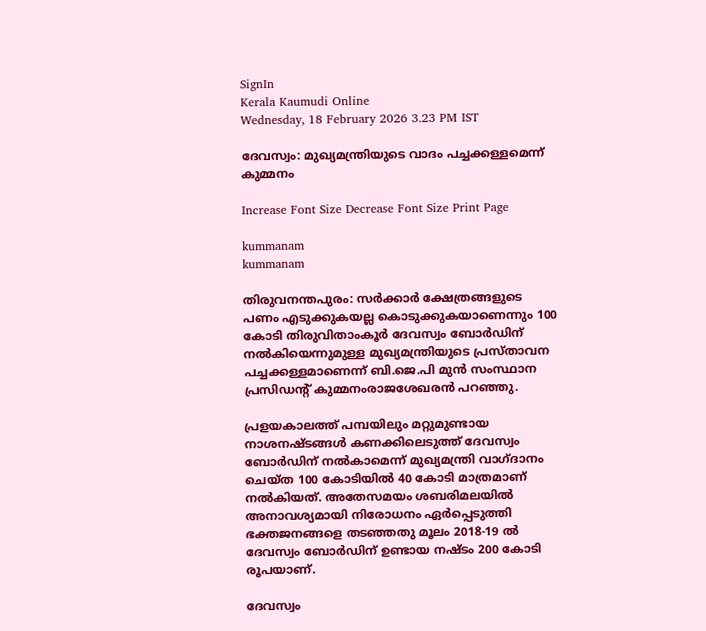SignIn
Kerala Kaumudi Online
Wednesday, 18 February 2026 3.23 PM IST

ദേവസ്വം: മുഖ്യമന്ത്രിയുടെ വാദം പച്ചക്കള്ളമെന്ന് കുമ്മനം

Increase Font Size Decrease Font Size Print Page

kummanam
kummanam

തിരുവനന്തപുരം: സർക്കാർ ക്ഷേത്രങ്ങളുടെ പണം എടുക്കുകയല്ല കൊടുക്കുകയാണെന്നും 100 കോടി തിരുവിതാംകൂർ ദേവസ്വം ബോർഡിന് നൽകിയെന്നുമുള്ള മുഖ്യമന്ത്രിയുടെ പ്രസ്താവന പച്ചക്കള്ളമാണെന്ന് ബി.ജെ.പി മുൻ സംസ്ഥാന പ്രസിഡന്റ് കുമ്മനംരാജശേഖരൻ പറഞ്ഞു.

പ്രളയകാലത്ത് പമ്പയിലും മറ്റുമുണ്ടായ നാശനഷ്ടങ്ങൾ കണക്കിലെടുത്ത് ദേവസ്വം ബോർഡിന് നൽകാമെന്ന് മുഖ്യമന്ത്രി വാഗ്ദാനം ചെയ്ത 100 കോടിയിൽ 40 കോടി മാത്രമാണ് നൽകിയത്. അതേസമയം ശബരിമലയിൽ അനാവശ്യമായി നിരോധനം ഏർപ്പെടുത്തി ഭക്തജനങ്ങളെ തടഞ്ഞതു മൂലം 2018-19 ൽ ദേവസ്വം ബോർഡിന് ഉണ്ടായ നഷ്ടം 200 കോടി രൂപയാണ്.

ദേവസ്വം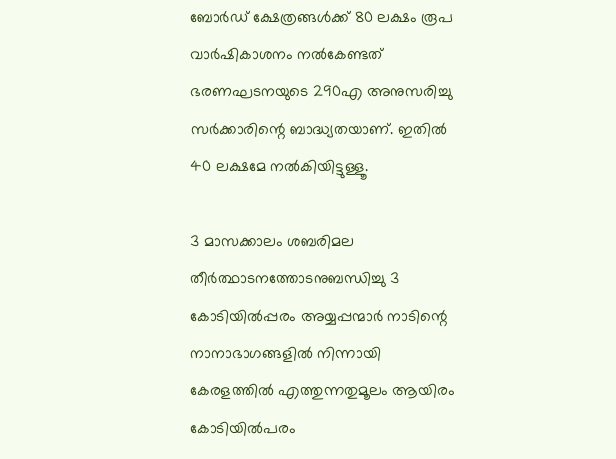ബോർഡ് ക്ഷേത്രങ്ങൾക്ക് 80 ലക്ഷം രൂപ വാർഷികാശനം നൽകേണ്ടത് ഭരണഘടനയുടെ 290എ അനുസരിച്ചു സർക്കാരിന്റെ ബാദ്ധ്യതയാണ്. ഇതിൽ 40 ലക്ഷമേ നൽകിയിട്ടുള്ളൂ.

3 മാസക്കാലം ശബരിമല തീർത്ഥാടനത്തോടനുബന്ധിച്ചു 3 കോടിയിൽപ്പരം അയ്യപ്പന്മാർ നാടിന്റെ നാനാഭാഗങ്ങളിൽ നിന്നായി കേരളത്തിൽ എത്തുന്നതുമൂലം ആയിരം കോടിയിൽപരം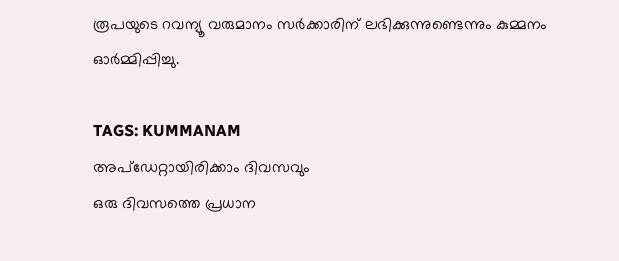രൂപയുടെ റവന്യൂ വരുമാനം സർക്കാരിന് ലഭിക്കുന്നുണ്ടെന്നും കുമ്മനം ഓർമ്മിപ്പിച്ചു.

TAGS: KUMMANAM
അപ്ഡേറ്റായിരിക്കാം ദിവസവും
ഒരു ദിവസത്തെ പ്രധാന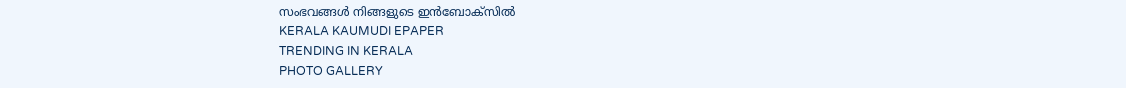സംഭവങ്ങൾ നിങ്ങളുടെ ഇൻബോക്സിൽ
KERALA KAUMUDI EPAPER
TRENDING IN KERALA
PHOTO GALLERY